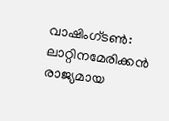വാഷിംഗ്ടൺ: ലാറ്റിനമേരിക്കൻ രാജ്യമായ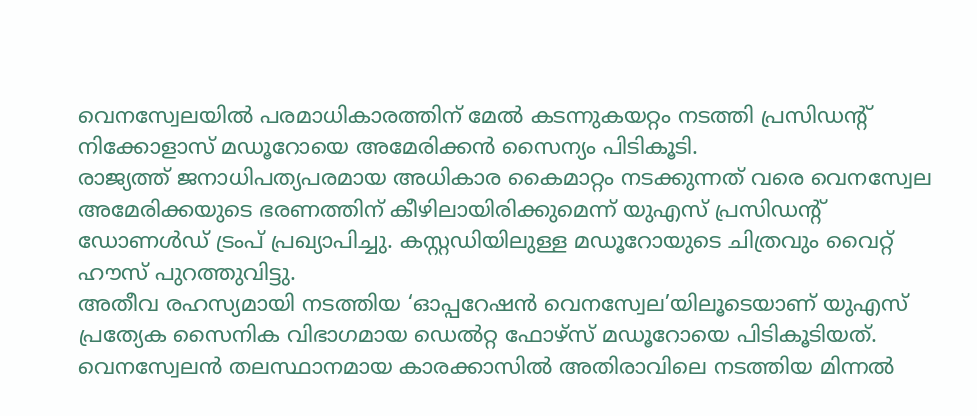വെനസ്വേലയിൽ പരമാധികാരത്തിന് മേൽ കടന്നുകയറ്റം നടത്തി പ്രസിഡന്റ് നിക്കോളാസ് മഡൂറോയെ അമേരിക്കൻ സൈന്യം പിടികൂടി.
രാജ്യത്ത് ജനാധിപത്യപരമായ അധികാര കൈമാറ്റം നടക്കുന്നത് വരെ വെനസ്വേല അമേരിക്കയുടെ ഭരണത്തിന് കീഴിലായിരിക്കുമെന്ന് യുഎസ് പ്രസിഡന്റ് ഡോണൾഡ് ട്രംപ് പ്രഖ്യാപിച്ചു. കസ്റ്റഡിയിലുള്ള മഡൂറോയുടെ ചിത്രവും വൈറ്റ് ഹൗസ് പുറത്തുവിട്ടു.
അതീവ രഹസ്യമായി നടത്തിയ ‘ഓപ്പറേഷൻ വെനസ്വേല’യിലൂടെയാണ് യുഎസ് പ്രത്യേക സൈനിക വിഭാഗമായ ഡെൽറ്റ ഫോഴ്സ് മഡൂറോയെ പിടികൂടിയത്. വെനസ്വേലൻ തലസ്ഥാനമായ കാരക്കാസിൽ അതിരാവിലെ നടത്തിയ മിന്നൽ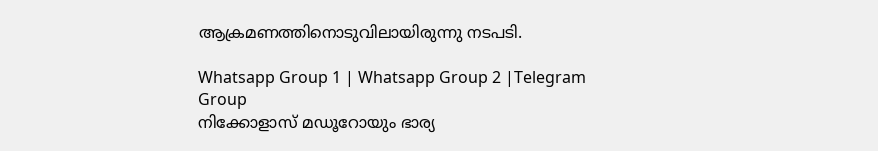ആക്രമണത്തിനൊടുവിലായിരുന്നു നടപടി.

Whatsapp Group 1 | Whatsapp Group 2 |Telegram Group
നിക്കോളാസ് മഡൂറോയും ഭാര്യ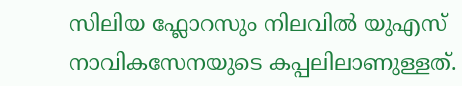സിലിയ ഫ്ലോറസും നിലവിൽ യുഎസ് നാവികസേനയുടെ കപ്പലിലാണുള്ളത്.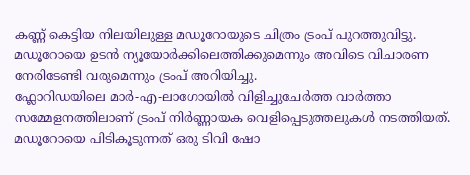കണ്ണ് കെട്ടിയ നിലയിലുള്ള മഡൂറോയുടെ ചിത്രം ട്രംപ് പുറത്തുവിട്ടു. മഡൂറോയെ ഉടൻ ന്യൂയോർക്കിലെത്തിക്കുമെന്നും അവിടെ വിചാരണ നേരിടേണ്ടി വരുമെന്നും ട്രംപ് അറിയിച്ചു.
ഫ്ലോറിഡയിലെ മാർ-എ-ലാഗോയിൽ വിളിച്ചുചേർത്ത വാർത്താ സമ്മേളനത്തിലാണ് ട്രംപ് നിർണ്ണായക വെളിപ്പെടുത്തലുകൾ നടത്തിയത്. മഡൂറോയെ പിടികൂടുന്നത് ഒരു ടിവി ഷോ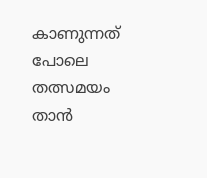കാണുന്നത് പോലെ തത്സമയം താൻ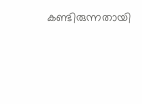കണ്ടിരുന്നതായി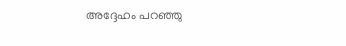അദ്ദേഹം പറഞ്ഞു